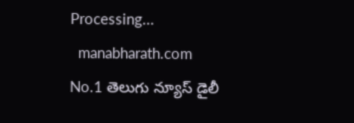Processing...
  manabharath.com
No.1 తెలుగు న్యూస్ డైలీ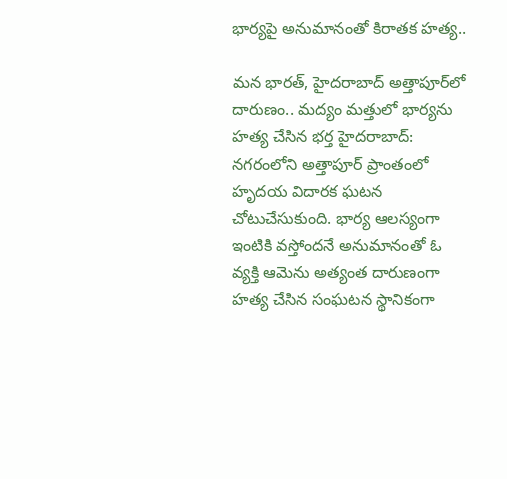భార్యపై అనుమానంతో కిరాతక హత్య..

మన భారత్, హైదరాబాద్ అత్తాపూర్‌లో దారుణం.. మద్యం మత్తులో భార్యను హత్య చేసిన భర్త హైదరాబాద్: నగరంలోని అత్తాపూర్ ప్రాంతంలో హృదయ విదారక ఘటన చోటుచేసుకుంది. భార్య ఆలస్యంగా ఇంటికి వస్తోందనే అనుమానంతో ఓ వ్యక్తి ఆమెను అత్యంత దారుణంగా హత్య చేసిన సంఘటన స్థానికంగా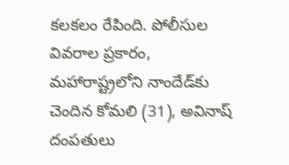కలకలం రేపింది. పోలీసుల వివరాల ప్రకారం, మహారాష్ట్రలోని నాందేడ్‌కు చెందిన కోమలి (31), అవినాష్ దంపతులు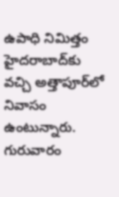ఉపాధి నిమిత్తం హైదరాబాద్‌కు వచ్చి అత్తాపూర్‌లో నివాసం ఉంటున్నారు. గురువారం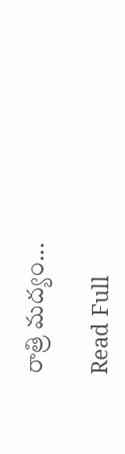రాత్రి మద్యం...

Read Full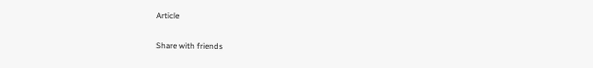Article

Share with friends